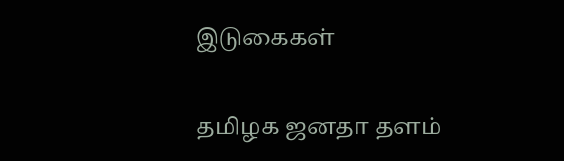இடுகைகள்

தமிழக ஜனதா தளம்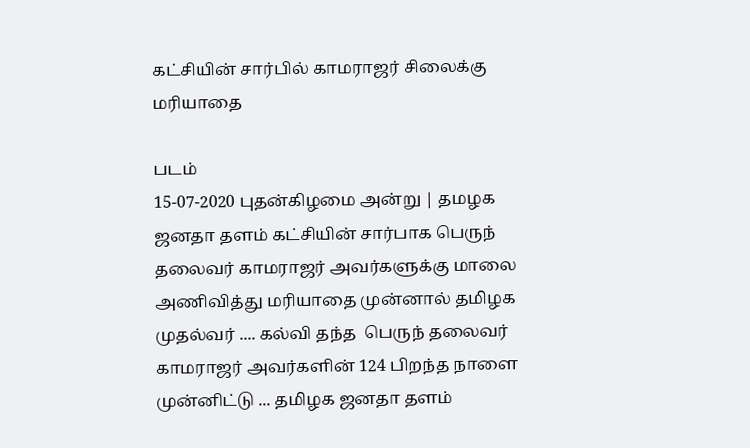கட்சியின் சார்பில் காமராஜர் சிலைக்கு மரியாதை

படம்
15-07-2020 புதன்கிழமை அன்று | தமழக ஜனதா தளம் கட்சியின் சார்பாக பெருந் தலைவர் காமராஜர் அவர்களுக்கு மாலை அணிவித்து மரியாதை முன்னால் தமிழக முதல்வர் .... கல்வி தந்த  பெருந் தலைவர் காமராஜர் அவர்களின் 124 பிறந்த நாளை முன்னிட்டு ... தமிழக ஜனதா தளம்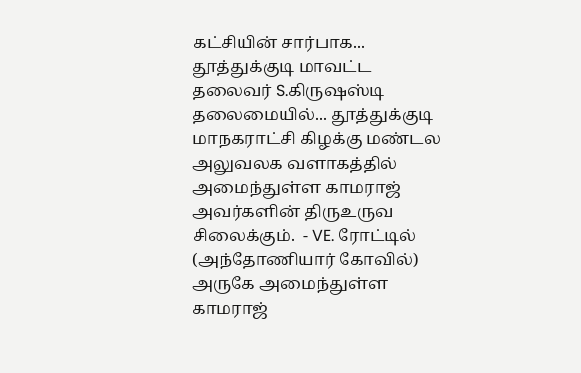கட்சியின் சார்பாக... தூத்துக்குடி மாவட்ட தலைவர் S.கிருஷஸ்டி தலைமையில்... தூத்துக்குடி மாநகராட்சி கிழக்கு மண்டல அலுவலக வளாகத்தில் அமைந்துள்ள காமராஜ் அவர்களின் திருஉருவ சிலைக்கும்.  - VE. ரோட்டில் (அந்தோணியார் கோவில்) அருகே அமைந்துள்ள காமராஜ்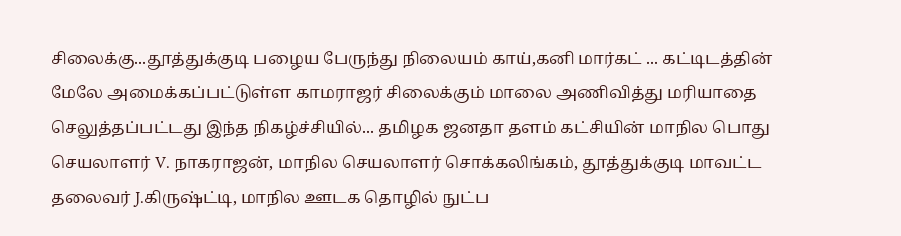சிலைக்கு...தூத்துக்குடி பழைய பேருந்து நிலையம் காய்,கனி மார்கட் ... கட்டிடத்தின் மேலே அமைக்கப்பட்டுள்ள காமராஜர் சிலைக்கும் மாலை அணிவித்து மரியாதை செலுத்தப்பட்டது இந்த நிகழ்ச்சியில்... தமிழக ஜனதா தளம் கட்சியின் மாநில பொது செயலாளர் V. நாகராஜன், மாநில செயலாளர் சொக்கலிங்கம், தூத்துக்குடி மாவட்ட தலைவர் J.கிருஷ்ட்டி, மாநில ஊடக தொழில் நுட்ப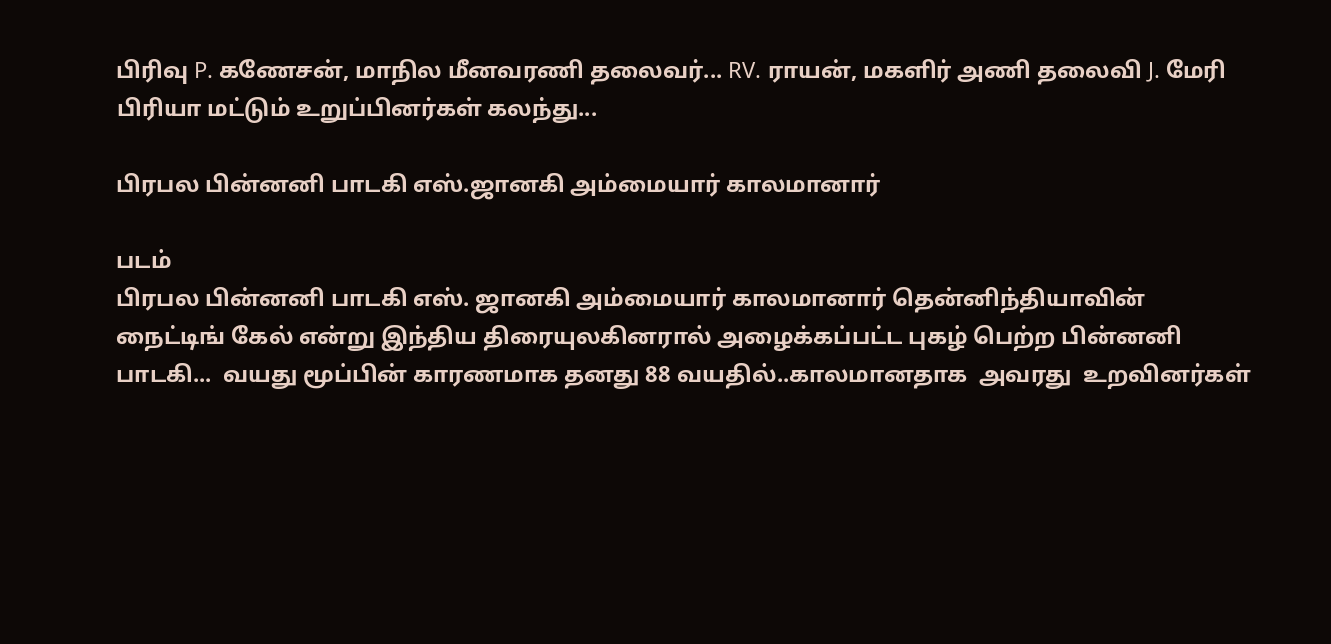பிரிவு P. கணேசன், மாநில மீனவரணி தலைவர்... RV. ராயன், மகளிர் அணி தலைவி J. மேரி பிரியா மட்டும் உறுப்பினர்கள் கலந்து...

பிரபல பின்னனி பாடகி எஸ்.ஜானகி அம்மையார் காலமானார்

படம்
பிரபல பின்னனி பாடகி எஸ். ஜானகி அம்மையார் காலமானார் தென்னிந்தியாவின் நைட்டிங் கேல் என்று இந்திய திரையுலகினரால் அழைக்கப்பட்ட புகழ் பெற்ற பின்னனி பாடகி...  வயது மூப்பின் காரணமாக தனது 88 வயதில்..காலமானதாக  அவரது  உறவினர்கள்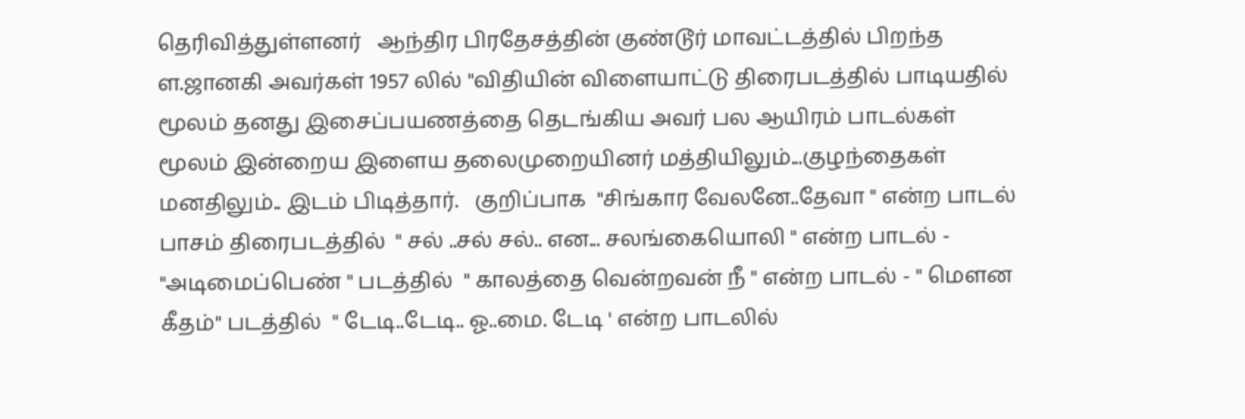தெரிவித்துள்ளனர்   ஆந்திர பிரதேசத்தின் குண்டூர் மாவட்டத்தில் பிறந்த ள.ஜானகி அவர்கள் 1957 லில் "விதியின் விளையாட்டு திரைபடத்தில் பாடியதில் மூலம் தனது இசைப்பயணத்தை தெடங்கிய அவர் பல ஆயிரம் பாடல்கள் மூலம் இன்றைய இளைய தலைமுறையினர் மத்தியிலும்...குழந்தைகள்  மனதிலும்.. இடம் பிடித்தார்.   குறிப்பாக  "சிங்கார வேலனே..தேவா " என்ற பாடல் பாசம் திரைபடத்தில்  " சல் ..சல் சல்.. என... சலங்கையொலி " என்ற பாடல் - "அடிமைப்பெண் " படத்தில்  " காலத்தை வென்றவன் நீ " என்ற பாடல் - " மெளன கீதம்" படத்தில்  " டேடி..டேடி.. ஓ..மை. டேடி ' என்ற பாடலில்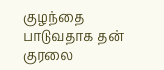குழந்தை பாடுவதாக தன் குரலை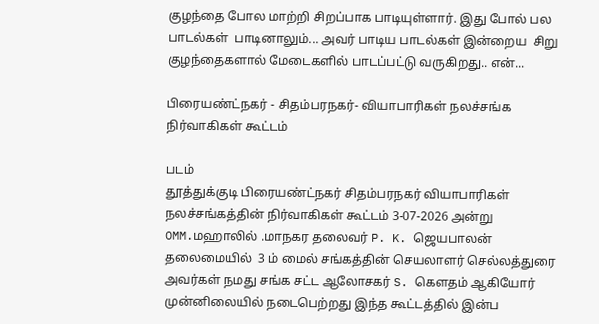குழந்தை போல மாற்றி சிறப்பாக பாடியுள்ளார். இது போல் பல பாடல்கள்  பாடினாலும்... அவர் பாடிய பாடல்கள் இன்றைய  சிறு குழந்தைகளால் மேடைகளில் பாடப்பட்டு வருகிறது.. என்...

பிரையண்ட்நகர் - சிதம்பரநகர்- வியாபாரிகள் நலச்சங்க நிர்வாகிகள் கூட்டம்

படம்
தூத்துக்குடி பிரையண்ட்நகர் சிதம்பரநகர் வியாபாரிகள் நலச்சங்கத்தின் நிர்வாகிகள் கூட்டம் 3-07-2026 அன்று OMM.மஹாலில் .மாநகர தலைவர் P. K. ஜெயபாலன் தலைமையில்  3 ம் மைல் சங்கத்தின் செயலாளர் செல்லத்துரை அவர்கள் நமது சங்க சட்ட ஆலோசகர் S. கெளதம் ஆகியோர் முன்னிலையில் நடைபெற்றது இந்த கூட்டத்தில் இன்ப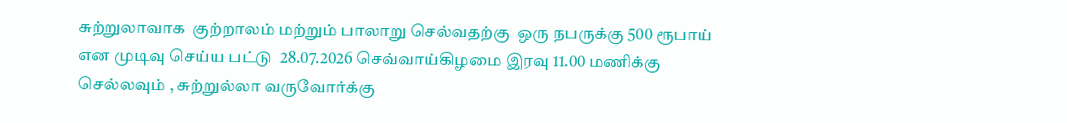சுற்றுலாவாக  குற்றாலம் மற்றும் பாலாறு செல்வதற்கு  ஒரு நபருக்கு 500 ரூபாய் என முடிவு செய்ய பட்டு  28.07.2026 செவ்வாய்கிழமை இரவு 11.00 மணிக்கு செல்லவும் , சுற்றுல்லா வருவோர்க்கு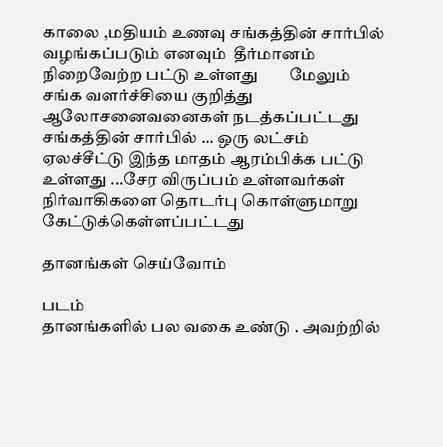காலை ,மதியம் உணவு சங்கத்தின் சார்பில் வழங்கப்படும் எனவும்  தீர்மானம் நிறைவேற்ற பட்டு உள்ளது        மேலும்  சங்க வளர்ச்சியை குறித்து ஆலோசனைவனைகள் நடத்கப்பட்டது சங்கத்தின் சார்பில் ... ஒரு லட்சம் ஏலச்சீட்டு இந்த மாதம் ஆரம்பிக்க பட்டு உள்ளது ...சேர விருப்பம் உள்ளவர்கள் நிர்வாகிகளை தொடர்பு கொள்ளுமாறு கேட்டுக்கெள்ளப்பட்டது

தானங்கள் செய்வோம்

படம்
தானங்களில் பல வகை உண்டு . அவற்றில்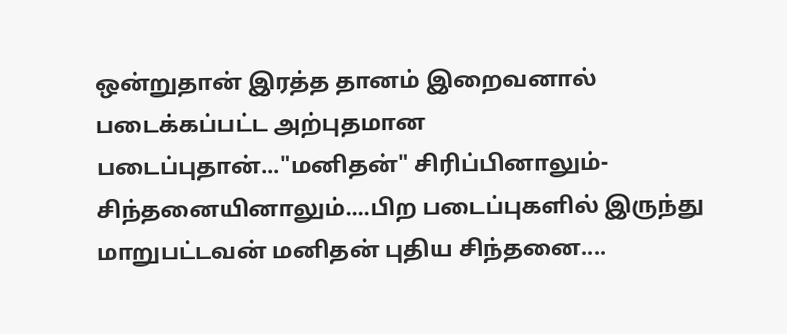ஒன்றுதான் இரத்த தானம் இறைவனால் படைக்கப்பட்ட அற்புதமான படைப்புதான்..."மனிதன்" சிரிப்பினாலும்-சிந்தனையினாலும்....பிற படைப்புகளில் இருந்து மாறுபட்டவன் மனிதன் புதிய சிந்தனை....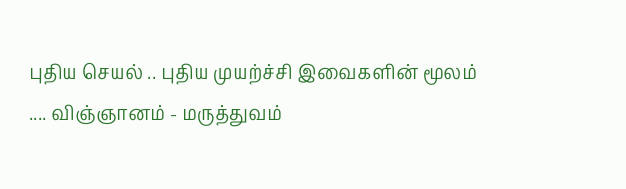புதிய செயல் .. புதிய முயற்ச்சி இவைகளின் மூலம் .... விஞ்ஞானம் - மருத்துவம்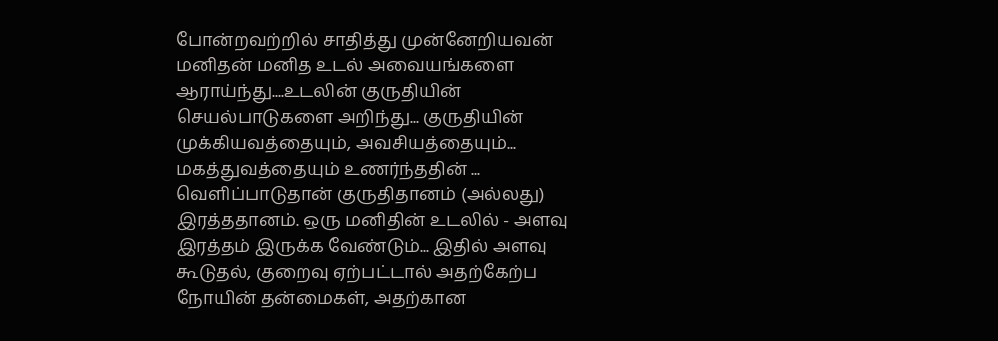போன்றவற்றில் சாதித்து முன்னேறியவன் மனிதன் மனித உடல் அவையங்களை ஆராய்ந்து....உடலின் குருதியின் செயல்பாடுகளை அறிந்து... குருதியின் முக்கியவத்தையும், அவசியத்தையும்... மகத்துவத்தையும் உணர்ந்ததின் ... வெளிப்பாடுதான் குருதிதானம் (அல்லது) இரத்ததானம். ஒரு மனிதின் உடலில் - அளவு இரத்தம் இருக்க வேண்டும்... இதில் அளவு கூடுதல், குறைவு ஏற்பட்டால் அதற்கேற்ப நோயின் தன்மைகள், அதற்கான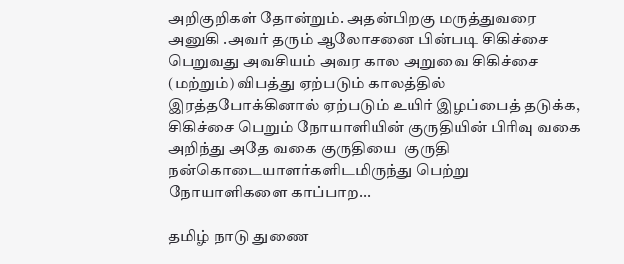அறிகுறிகள் தோன்றும். அதன்பிறகு மருத்துவரை அனுகி .அவர் தரும் ஆலோசனை பின்படி சிகிச்சை பெறுவது அவசியம் அவர கால அறுவை சிகிச்சை (மற்றும்) விபத்து ஏற்படும் காலத்தில் இரத்தபோக்கினால் ஏற்படும் உயிர் இழப்பைத் தடுக்க, சிகிச்சை பெறும் நோயாளியின் குருதியின் பிரிவு வகை அறிந்து அதே வகை குருதியை  குருதி நன்கொடையாளர்களிடமிருந்து பெற்று நோயாளிகளை காப்பாற...

தமிழ் நாடு துணை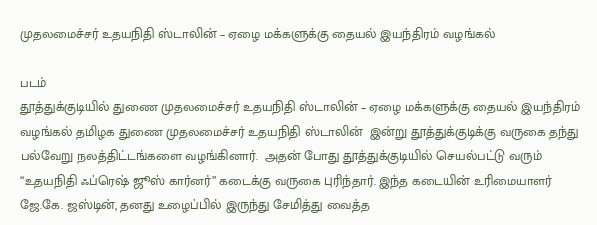முதலமைச்சர் உதயநிதி ஸ்டாலின் – ஏழை மக்களுக்கு தையல் இயந்திரம் வழங்கல்

படம்
தூத்துக்குடியில் துணை முதலமைச்சர் உதயநிதி ஸ்டாலின் – ஏழை மக்களுக்கு தையல் இயந்திரம் வழங்கல் தமிழக துணை முதலமைச்சர் உதயநிதி ஸ்டாலின்  இன்று தூத்துக்குடிக்கு வருகை தந்து பல்வேறு நலத்திட்டங்களை வழங்கினார்.  அதன் போது தூத்துக்குடியில் செயல்பட்டு வரும் “உதயநிதி ஃப்ரெஷ் ஜூஸ் கார்னர்” கடைக்கு வருகை புரிந்தார். இந்த கடையின் உரிமையாளர் ஜே.கே. ஜஸ்டின், தனது உழைப்பில் இருந்து சேமித்து வைத்த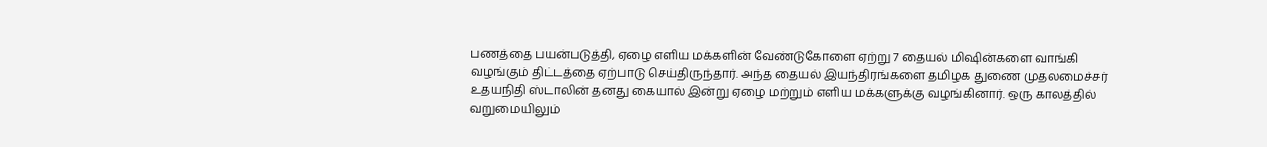பணத்தை பயன்படுத்தி, ஏழை எளிய மக்களின் வேண்டுகோளை ஏற்று 7 தையல் மிஷின்களை வாங்கி வழங்கும் திட்டத்தை ஏற்பாடு செய்திருந்தார். அந்த தையல் இயந்திரங்களை தமிழக துணை முதலமைச்சர் உதயநிதி ஸ்டாலின் தனது கையால் இன்று ஏழை மற்றும் எளிய மக்களுக்கு வழங்கினார். ஒரு காலத்தில் வறுமையிலும்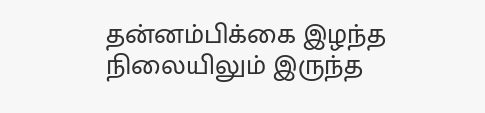தன்னம்பிக்கை இழந்த நிலையிலும் இருந்த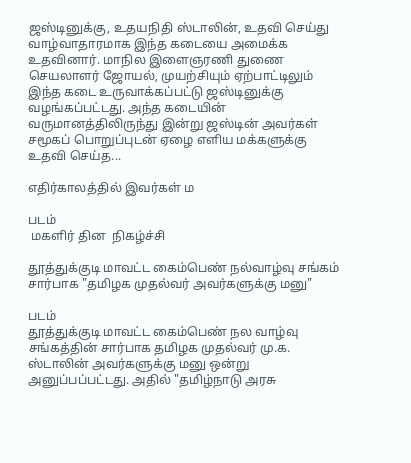ஜஸ்டினுக்கு, உதயநிதி ஸ்டாலின், உதவி செய்து வாழ்வாதாரமாக இந்த கடையை அமைக்க உதவினார். மாநில இளைஞரணி துணை செயலாளர் ஜோயல், முயற்சியும் ஏற்பாட்டிலும் இந்த கடை உருவாக்கப்பட்டு ஜஸ்டினுக்கு வழங்கப்பட்டது. அந்த கடையின் வருமானத்திலிருந்து இன்று ஜஸ்டின் அவர்கள் சமூகப் பொறுப்புடன் ஏழை எளிய மக்களுக்கு உதவி செய்த...

எதிர்காலத்தில் இவர்கள் ம

படம்
 மகளிர் தின  நிகழ்ச்சி

தூத்துக்குடி மாவட்ட கைம்பெண் நல்வாழ்வு சங்கம் சார்பாக "தமிழக முதல்வர் அவர்களுக்கு மனு"

படம்
தூத்துக்குடி மாவட்ட கைம்பெண் நல வாழ்வு சங்கத்தின் சார்பாக தமிழக முதல்வர் மு.க. ஸ்டாலின் அவர்களுக்கு மனு ஒன்று அனுப்பப்பட்டது. அதில் "தமிழ்நாடு அரசு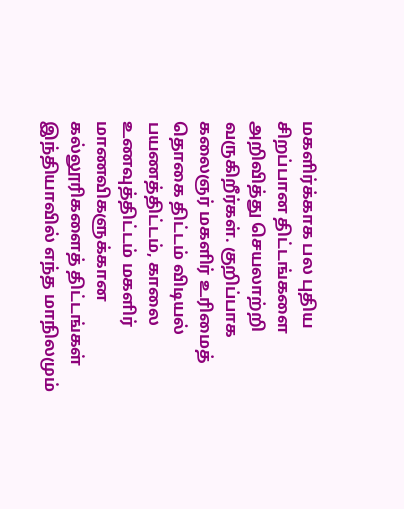மகளிர்க்காக பல புதிய சிறப்பான திட்டங்களை அறிவித்து செயலாற்றி வருகிறீர்கள். குறிப்பாக கலைஞர் மகளிர் உரிமைத் தொகை திட்டம் விடியல் பயணத்திட்டம், காலை உணவுத்திட்டம் மகளிர் மாணவிகளுக்கான கல்லூரிகளைத் திட்டங்கள் இந்தியாவில் எந்த மாநிலமும்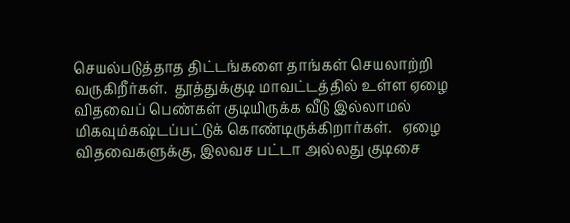செயல்படுத்தாத திட்டங்களை தாங்கள் செயலாற்றி வருகிறீர்கள்.  தூத்துக்குடி மாவட்டத்தில் உள்ள ஏழை விதவைப் பெண்கள் குடியிருக்க வீடு இல்லாமல் மிகவும்கஷ்டப்பட்டுக் கொண்டிருக்கிறார்கள்.   ஏழை விதவைகளுக்கு, இலவச பட்டா அல்லது குடிசை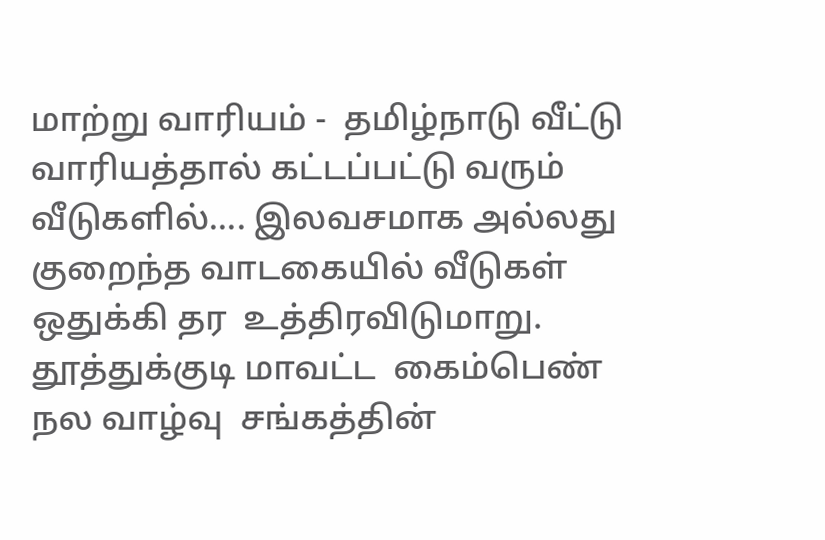மாற்று வாரியம் -  தமிழ்நாடு வீட்டு வாரியத்தால் கட்டப்பட்டு வரும் வீடுகளில்.... இலவசமாக அல்லது குறைந்த வாடகையில் வீடுகள்  ஒதுக்கி தர  உத்திரவிடுமாறு. தூத்துக்குடி மாவட்ட  கைம்பெண் நல வாழ்வு  சங்கத்தின்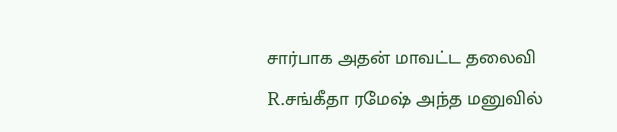சார்பாக அதன் மாவட்ட தலைவி R.சங்கீதா ரமேஷ் அந்த மனுவில்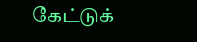கேட்டுக்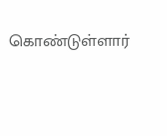கொண்டுள்ளார்